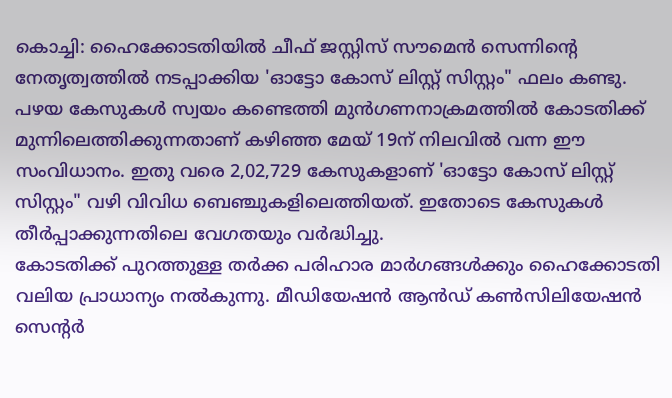കൊച്ചി: ഹൈക്കോടതിയിൽ ചീഫ് ജസ്റ്റിസ് സൗമെൻ സെന്നിന്റെ നേതൃത്വത്തിൽ നടപ്പാക്കിയ 'ഓട്ടോ കോസ് ലിസ്റ്റ് സിസ്റ്റം" ഫലം കണ്ടു. പഴയ കേസുകൾ സ്വയം കണ്ടെത്തി മുൻഗണനാക്രമത്തിൽ കോടതിക്ക് മുന്നിലെത്തിക്കുന്നതാണ് കഴിഞ്ഞ മേയ് 19ന് നിലവിൽ വന്ന ഈ സംവിധാനം. ഇതു വരെ 2,02,729 കേസുകളാണ് 'ഓട്ടോ കോസ് ലിസ്റ്റ് സിസ്റ്റം" വഴി വിവിധ ബെഞ്ചുകളിലെത്തിയത്. ഇതോടെ കേസുകൾ തീർപ്പാക്കുന്നതിലെ വേഗതയും വർദ്ധിച്ചു.
കോടതിക്ക് പുറത്തുള്ള തർക്ക പരിഹാര മാർഗങ്ങൾക്കും ഹൈക്കോടതി വലിയ പ്രാധാന്യം നൽകുന്നു. മീഡിയേഷൻ ആൻഡ് കൺസിലിയേഷൻ സെന്റർ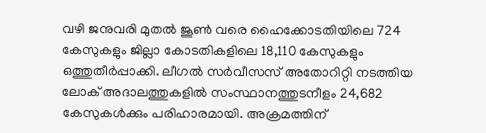വഴി ജനുവരി മുതൽ ജൂൺ വരെ ഹൈക്കോടതിയിലെ 724 കേസുകളും ജില്ലാ കോടതികളിലെ 18,110 കേസുകളും ഒത്തുതീർപ്പാക്കി. ലീഗൽ സർവീസസ് അതോറിറ്റി നടത്തിയ ലോക് അദാലത്തുകളിൽ സംസ്ഥാനത്തുടനീളം 24,682 കേസുകൾക്കും പരിഹാരമായി. അക്രമത്തിന്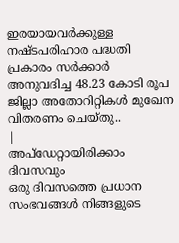ഇരയായവർക്കുള്ള നഷ്ടപരിഹാര പദ്ധതി പ്രകാരം സർക്കാർ അനുവദിച്ച 48.23 കോടി രൂപ ജില്ലാ അതോറിറ്റികൾ മുഖേന വിതരണം ചെയ്തു..
|
അപ്ഡേറ്റായിരിക്കാം ദിവസവും
ഒരു ദിവസത്തെ പ്രധാന സംഭവങ്ങൾ നിങ്ങളുടെ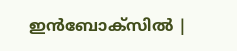ഇൻബോക്സിൽ |